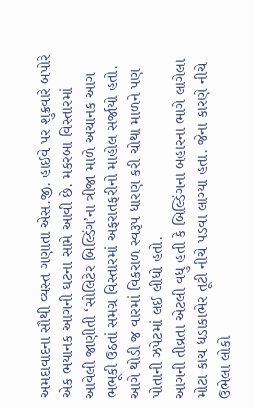અમદાવાદના સૌથી વ્યસ્ત ગણાતા એસ.જી. હાઈવે પર શુક્રવારે બપોરે એક ભયાનક આગની ઘટના સામે આવી છે. મકરબા વિસ્તારમાં આવેલી જાણીતી ‘સોલિટેર બિલ્ડિંગ’ના ત્રીજા માળે અચાનક આગ ભભૂકી ઉઠતાં સમગ્ર વિસ્તારમાં અફરાતફરીનો માહોલ સર્જાયો હતો. આગે થોડી જ વારમાં વિકરાળ સ્વરૂપ ધારણ કરી ચોથા માળને પણ પોતાની ઝપેટમાં લઈ લીધો હતો.
આગની તીવ્રતા એટલી વધુ હતી કે બિલ્ડિંગના બહારના ભાગે લાગેલા મોટા કાચ ધડાકાભેર તૂટી નીચે પડવા લાગ્યા હતા. જેના કારણે નીચે ઉભેલા લોકો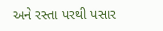અને રસ્તા પરથી પસાર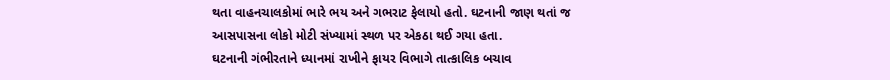થતા વાહનચાલકોમાં ભારે ભય અને ગભરાટ ફેલાયો હતો. ઘટનાની જાણ થતાં જ આસપાસના લોકો મોટી સંખ્યામાં સ્થળ પર એકઠા થઈ ગયા હતા.
ઘટનાની ગંભીરતાને ધ્યાનમાં રાખીને ફાયર વિભાગે તાત્કાલિક બચાવ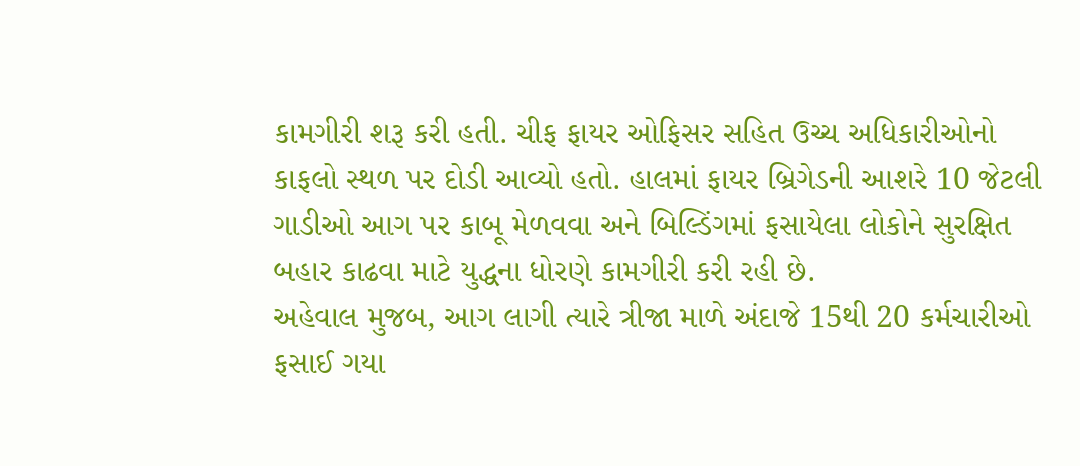કામગીરી શરૂ કરી હતી. ચીફ ફાયર ઓફિસર સહિત ઉચ્ચ અધિકારીઓનો કાફલો સ્થળ પર દોડી આવ્યો હતો. હાલમાં ફાયર બ્રિગેડની આશરે 10 જેટલી ગાડીઓ આગ પર કાબૂ મેળવવા અને બિલ્ડિંગમાં ફસાયેલા લોકોને સુરક્ષિત બહાર કાઢવા માટે યુદ્ધના ધોરણે કામગીરી કરી રહી છે.
અહેવાલ મુજબ, આગ લાગી ત્યારે ત્રીજા માળે અંદાજે 15થી 20 કર્મચારીઓ ફસાઈ ગયા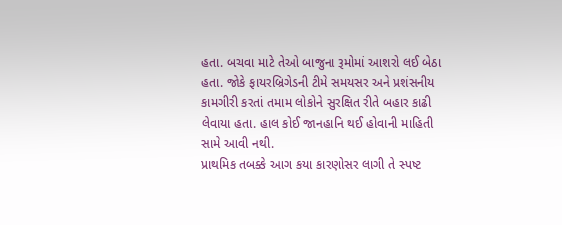હતા. બચવા માટે તેઓ બાજુના રૂમોમાં આશરો લઈ બેઠા હતા. જોકે ફાયરબ્રિગેડની ટીમે સમયસર અને પ્રશંસનીય કામગીરી કરતાં તમામ લોકોને સુરક્ષિત રીતે બહાર કાઢી લેવાયા હતા. હાલ કોઈ જાનહાનિ થઈ હોવાની માહિતી સામે આવી નથી.
પ્રાથમિક તબક્કે આગ કયા કારણોસર લાગી તે સ્પષ્ટ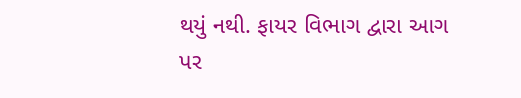થયું નથી. ફાયર વિભાગ દ્વારા આગ પર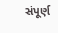સંપૂર્ણ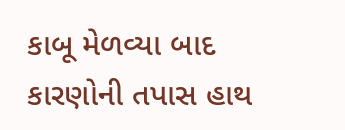કાબૂ મેળવ્યા બાદ કારણોની તપાસ હાથ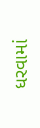ધરવામાં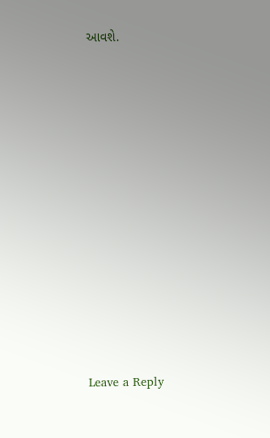આવશે.














Leave a Reply